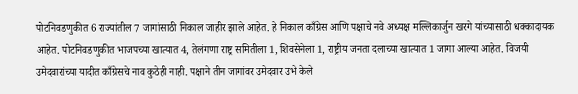पोटनिवडणुकीत 6 राज्यांतील 7 जागांसाठी निकाल जाहीर झाले आहेत. हे निकाल काँग्रेस आणि पक्षाचे नवे अध्यक्ष मल्लिकार्जुन खरगे यांच्यासाठी धक्कादायक आहेत. पोटनिवडणुकीत भाजपच्या खात्यात 4, तेलंगणा राष्ट्र समितीला 1, शिवसेनेला 1, राष्ट्रीय जनता दलाच्या खात्यात 1 जागा आल्या आहेत. विजयी उमेदवारांच्या यादीत काँग्रेसचे नाव कुठेही नाही. पक्षाने तीन जागांवर उमेदवार उभे केले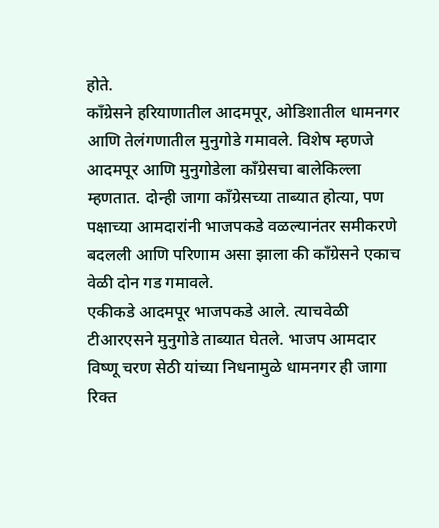होते.
काँग्रेसने हरियाणातील आदमपूर, ओडिशातील धामनगर आणि तेलंगणातील मुनुगोडे गमावले. विशेष म्हणजे आदमपूर आणि मुनुगोडेला काँग्रेसचा बालेकिल्ला म्हणतात. दोन्ही जागा काँग्रेसच्या ताब्यात होत्या, पण पक्षाच्या आमदारांनी भाजपकडे वळल्यानंतर समीकरणे बदलली आणि परिणाम असा झाला की काँग्रेसने एकाच वेळी दोन गड गमावले.
एकीकडे आदमपूर भाजपकडे आले. त्याचवेळी टीआरएसने मुनुगोडे ताब्यात घेतले. भाजप आमदार विष्णू चरण सेठी यांच्या निधनामुळे धामनगर ही जागा रिक्त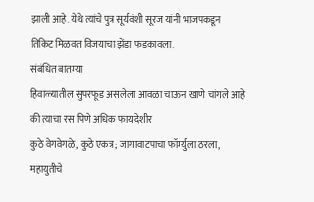झाली आहे. येथे त्यांचे पुत्र सूर्यवंशी सूरज यांनी भाजपकडून तिकिट मिळवत विजयाचा झेंडा फडकावला.
संबंधित बातम्या
हिवाळ्यातील सुपरफूड असलेला आवळा चाऊन खाणे चांगले आहे की त्याचा रस पिणे अधिक फायदेशीर
कुठे वेगवेगळे, कुठे एकत्र; जागावाटपाचा फॉर्म्युला ठरला, महायुतीचे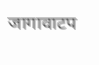जागावाटप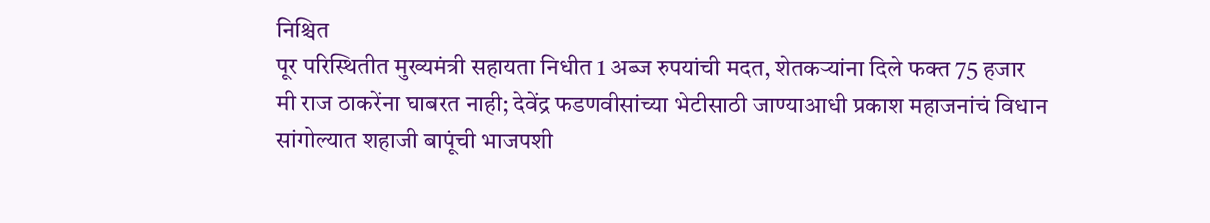निश्चित
पूर परिस्थितीत मुख्यमंत्री सहायता निधीत 1 अब्ज रुपयांची मदत, शेतकऱ्यांना दिले फक्त 75 हजार
मी राज ठाकरेंना घाबरत नाही; देवेंद्र फडणवीसांच्या भेटीसाठी जाण्याआधी प्रकाश महाजनांचं विधान
सांगोल्यात शहाजी बापूंची भाजपशी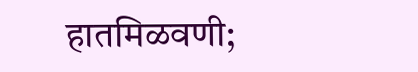हातमिळवणी;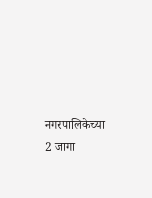नगरपालिकेच्या 2 जागा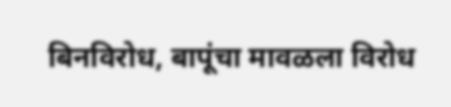बिनविरोध, बापूंचा मावळला विरोध